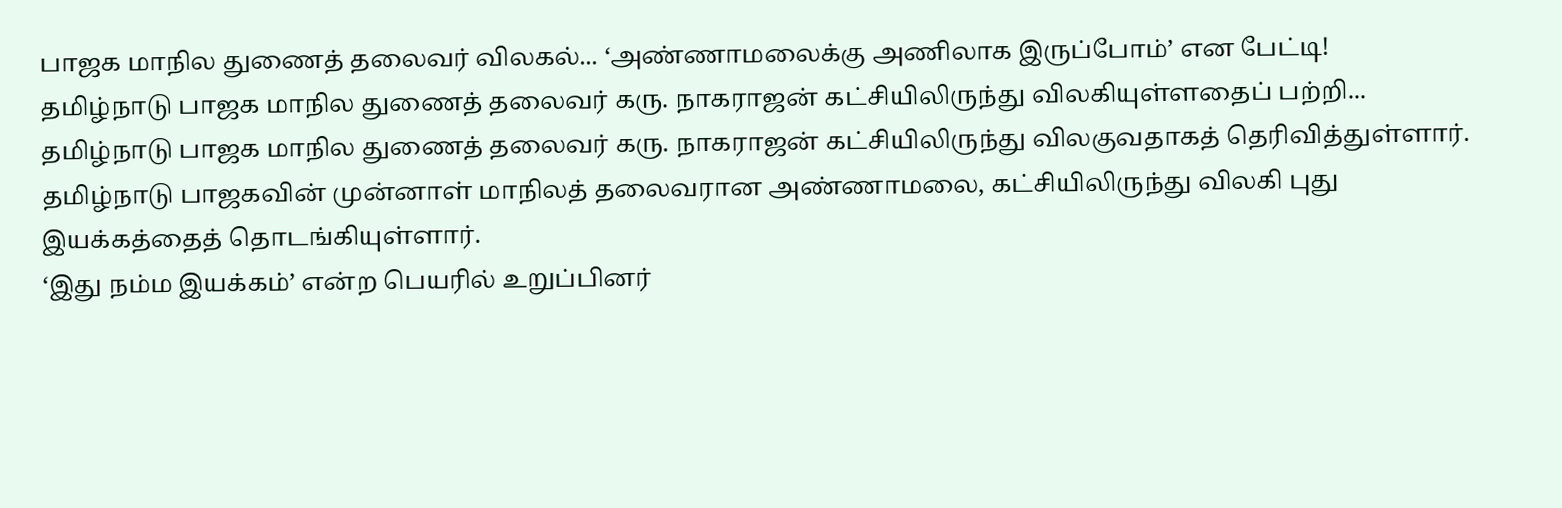பாஜக மாநில துணைத் தலைவர் விலகல்... ‘அண்ணாமலைக்கு அணிலாக இருப்போம்’ என பேட்டி!
தமிழ்நாடு பாஜக மாநில துணைத் தலைவர் கரு. நாகராஜன் கட்சியிலிருந்து விலகியுள்ளதைப் பற்றி...
தமிழ்நாடு பாஜக மாநில துணைத் தலைவர் கரு. நாகராஜன் கட்சியிலிருந்து விலகுவதாகத் தெரிவித்துள்ளார்.
தமிழ்நாடு பாஜகவின் முன்னாள் மாநிலத் தலைவரான அண்ணாமலை, கட்சியிலிருந்து விலகி புது இயக்கத்தைத் தொடங்கியுள்ளார்.
‘இது நம்ம இயக்கம்’ என்ற பெயரில் உறுப்பினர்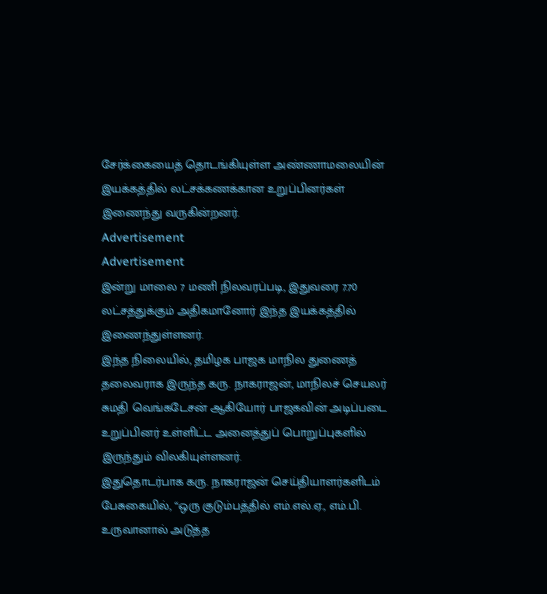சேர்க்கையைத் தொடங்கியுள்ள அண்ணாமலையின் இயக்கத்தில் லட்சக்கணக்கான உறுப்பினர்கள் இணைந்து வருகின்றனர்.
Advertisement
Advertisement
இன்று மாலை 7 மணி நிலவரப்படி, இதுவரை 7.70 லட்சத்துக்கும் அதிகமானோர் இந்த இயக்கத்தில் இணைந்துள்ளனர்.
இந்த நிலையில், தமிழக பாஜக மாநில துணைத் தலைவராக இருந்த கரு. நாகராஜன், மாநிலச் செயலர் சுமதி வெங்கடேசன் ஆகியோர் பாஜகவின் அடிப்படை உறுப்பினர் உள்ளிட்ட அனைத்துப் பொறுப்புகளில் இருந்தும் விலகியுள்ளனர்.
இதுதொடர்பாக கரு. நாகராஜன் செய்தியாளர்களிடம் பேசுகையில், “ஒரு குடும்பத்தில் எம்.எல்.ஏ., எம்.பி. உருவானால் அடுத்த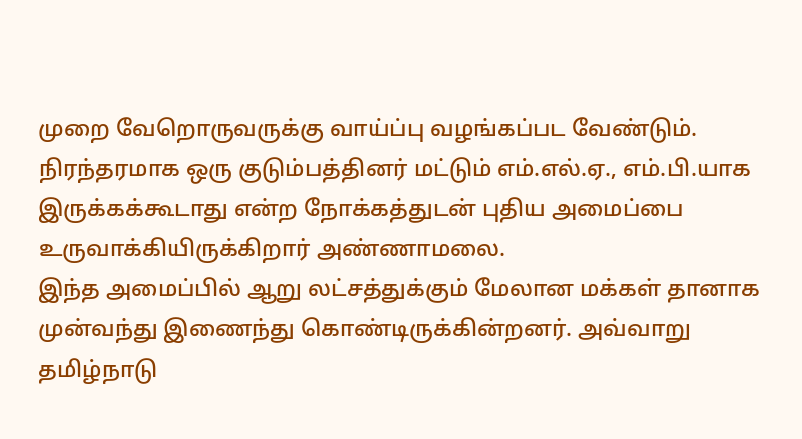முறை வேறொருவருக்கு வாய்ப்பு வழங்கப்பட வேண்டும். நிரந்தரமாக ஒரு குடும்பத்தினர் மட்டும் எம்.எல்.ஏ., எம்.பி.யாக இருக்கக்கூடாது என்ற நோக்கத்துடன் புதிய அமைப்பை உருவாக்கியிருக்கிறார் அண்ணாமலை.
இந்த அமைப்பில் ஆறு லட்சத்துக்கும் மேலான மக்கள் தானாக முன்வந்து இணைந்து கொண்டிருக்கின்றனர். அவ்வாறு தமிழ்நாடு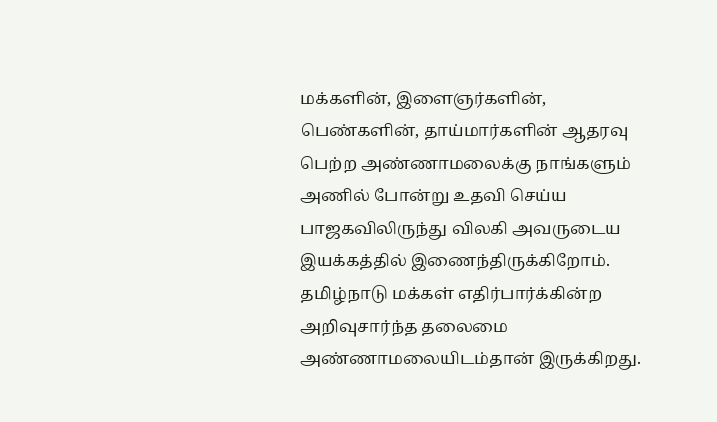மக்களின், இளைஞர்களின், பெண்களின், தாய்மார்களின் ஆதரவு பெற்ற அண்ணாமலைக்கு நாங்களும் அணில் போன்று உதவி செய்ய பாஜகவிலிருந்து விலகி அவருடைய இயக்கத்தில் இணைந்திருக்கிறோம்.
தமிழ்நாடு மக்கள் எதிர்பார்க்கின்ற அறிவுசார்ந்த தலைமை அண்ணாமலையிடம்தான் இருக்கிறது.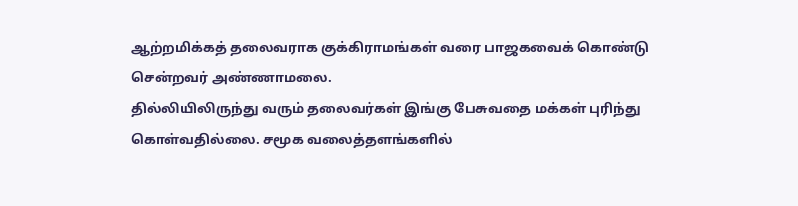ஆற்றமிக்கத் தலைவராக குக்கிராமங்கள் வரை பாஜகவைக் கொண்டு சென்றவர் அண்ணாமலை.
தில்லியிலிருந்து வரும் தலைவர்கள் இங்கு பேசுவதை மக்கள் புரிந்து கொள்வதில்லை. சமூக வலைத்தளங்களில்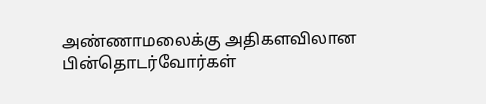அண்ணாமலைக்கு அதிகளவிலான பின்தொடர்வோர்கள்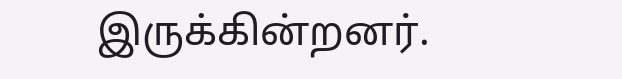இருக்கின்றனர்.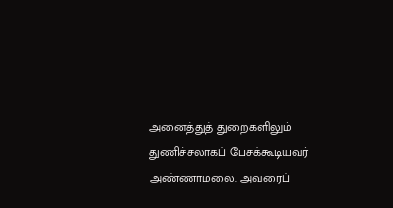அனைத்துத் துறைகளிலும் துணிச்சலாகப் பேசக்கூடியவர் அண்ணாமலை. அவரைப்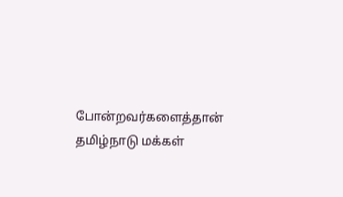போன்றவர்களைத்தான் தமிழ்நாடு மக்கள்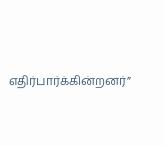எதிர்பார்க்கின்றனர்”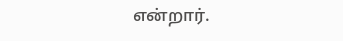என்றார்.